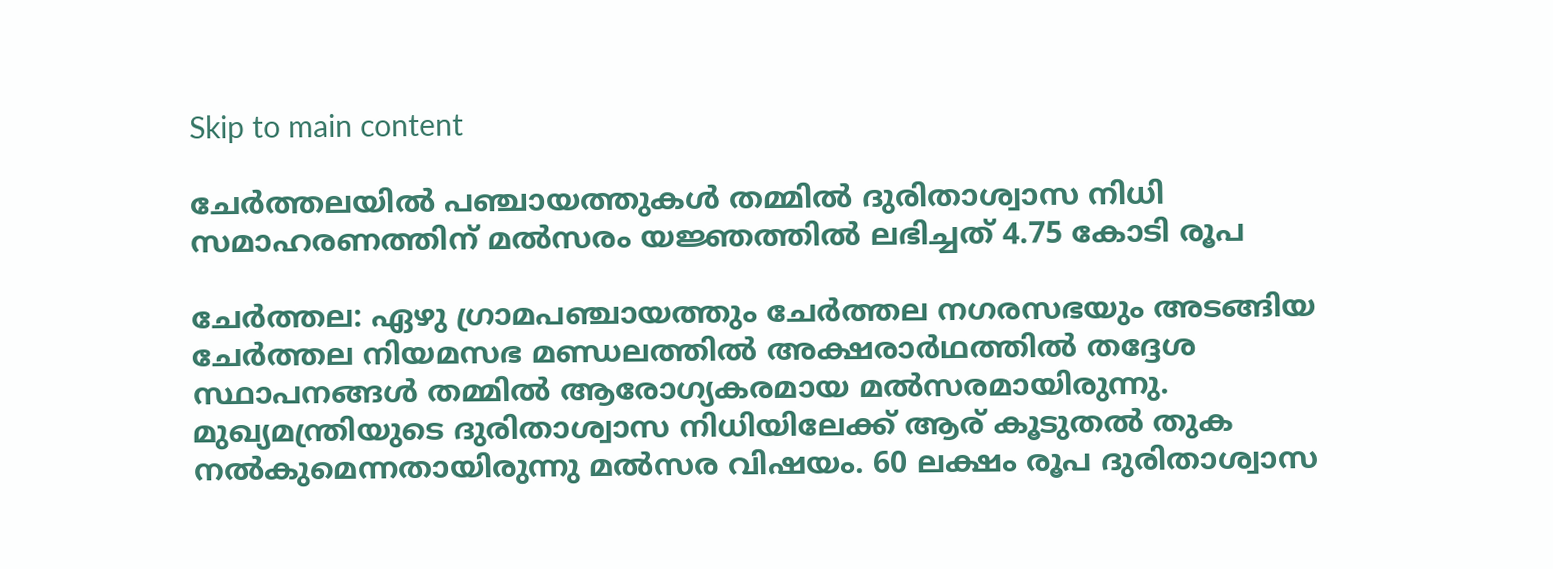Skip to main content

ചേർത്തലയിൽ പഞ്ചായത്തുകൾ തമ്മിൽ ദുരിതാശ്വാസ നിധി സമാഹരണത്തിന് മൽസരം യജ്ഞത്തിൽ ലഭിച്ചത് 4.75 കോടി രൂപ

ചേർത്തല: ഏഴു ഗ്രാമപഞ്ചായത്തും ചേർത്തല നഗരസഭയും അടങ്ങിയ ചേർത്തല നിയമസഭ മണ്ഡലത്തിൽ അക്ഷരാർഥത്തിൽ തദ്ദേശ സ്ഥാപനങ്ങൾ തമ്മിൽ ആരോഗ്യകരമായ മൽസരമായിരുന്നു. മുഖ്യമന്ത്രിയുടെ ദുരിതാശ്വാസ നിധിയിലേക്ക് ആര് കൂടുതൽ തുക നൽകുമെന്നതായിരുന്നു മൽസര വിഷയം. 60 ലക്ഷം രൂപ ദുരിതാശ്വാസ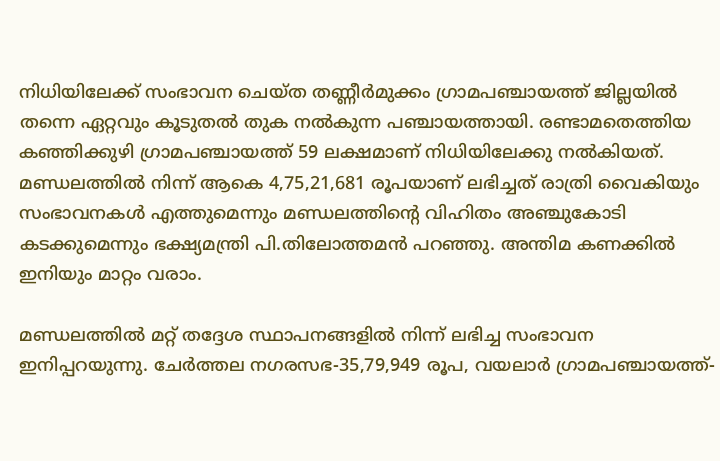നിധിയിലേക്ക് സംഭാവന ചെയ്ത തണ്ണീർമുക്കം ഗ്രാമപഞ്ചായത്ത് ജില്ലയിൽ തന്നെ ഏറ്റവും കൂടുതൽ തുക നൽകുന്ന പഞ്ചായത്തായി. രണ്ടാമതെത്തിയ കഞ്ഞിക്കുഴി ഗ്രാമപഞ്ചായത്ത് 59 ലക്ഷമാണ് നിധിയിലേക്കു നൽകിയത്. മണ്ഡലത്തിൽ നിന്ന് ആകെ 4,75,21,681 രൂപയാണ് ലഭിച്ചത് രാത്രി വൈകിയും സംഭാവനകൾ എത്തുമെന്നും മണ്ഡലത്തിന്റെ വിഹിതം അഞ്ചുകോടി കടക്കുമെന്നും ഭക്ഷ്യമന്ത്രി പി.തിലോത്തമൻ പറഞ്ഞു. അന്തിമ കണക്കിൽ ഇനിയും മാറ്റം വരാം.

മണ്ഡലത്തിൽ മറ്റ് തദ്ദേശ സ്ഥാപനങ്ങളിൽ നിന്ന് ലഭിച്ച സംഭാവന ഇനിപ്പറയുന്നു. ചേർത്തല നഗരസഭ-35,79,949 രൂപ, വയലാർ ഗ്രാമപഞ്ചായത്ത്-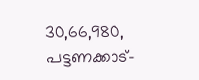30,66,980, പട്ടണക്കാട്-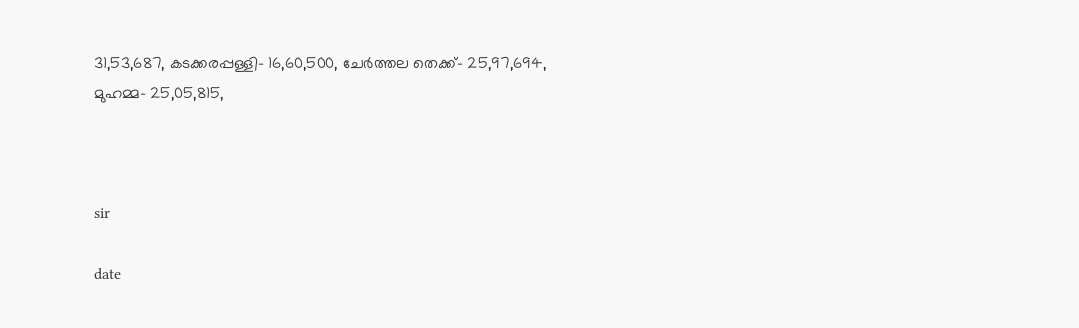31,53,687, കടക്കരപ്പള്ളി- 16,60,500, ചേർത്തല തെക്ക്- 25,97,694, മുഹമ്മ- 25,05,815,



sir

date